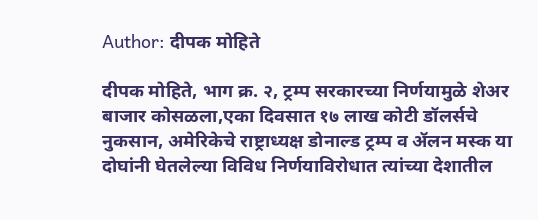Author: दीपक मोहिते

दीपक मोहिते, भाग क्र. २, ट्रम्प सरकारच्या निर्णयामुळे शेअर बाजार कोसळला,एका दिवसात १७ लाख कोटी डॉलर्सचे नुकसान, अमेरिकेचे राष्ट्राध्यक्ष डोनाल्ड ट्रम्प व ॲलन मस्क या दोघांनी घेतलेल्या विविध निर्णयाविरोधात त्यांच्या देशातील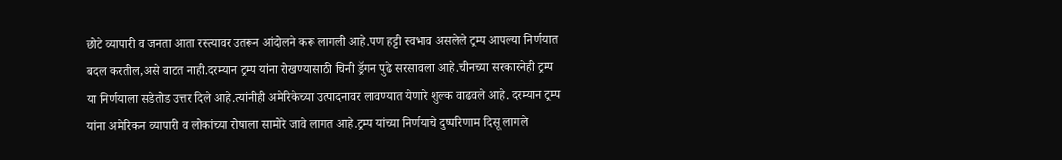छोटे व्यापारी व जनता आता रस्त्यावर उतरून आंदोलने करू लागली आहे.पण हट्टी स्वभाव असलेले ट्रम्प आपल्या निर्णयात बदल करतील,असे वाटत नाही.दरम्यान ट्रम्प यांना रोखण्यासाठी चिनी ड्रॅगन पुढे सरसावला आहे.चीनच्या सरकारनेही ट्रम्प या निर्णयाला सडेतोड उत्तर दिले आहे.त्यांनीही अमेरिकेच्या उत्पादनावर लावण्यात येणारे शुल्क वाढवले आहे. दरम्यान ट्रम्प यांना अमेरिकन व्यापारी व लोकांच्या रोषाला सामोरे जावे लागत आहे.ट्रम्प यांच्या निर्णयाचे दुष्परिणाम दिसू लागले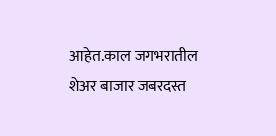आहेत.काल जगभरातील शेअर बाजार जबरदस्त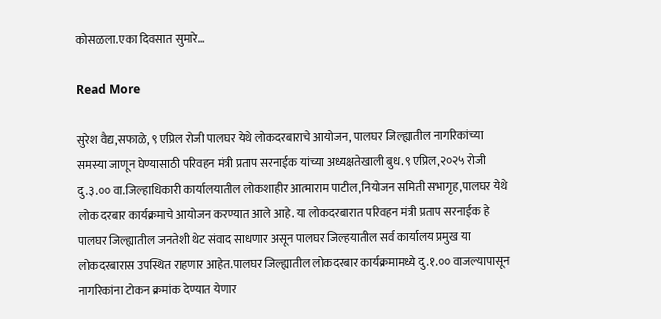कोसळला.एका दिवसात सुमारे…

Read More

सुरेश वैद्य,सफाळे, ९ एप्रिल रोजी पालघर येथे लोकदरबाराचे आयोजन, पालघर जिल्ह्यातील नागरिकांच्या समस्या जाणून घेण्यासाठी परिवहन मंत्री प्रताप सरनाईक यांच्या अध्यक्षतेखाली बुध.९ एप्रिल,२०२५ रोजी दु.३.०० वा.जिल्हाधिकारी कार्यालयातील लोकशाहीर आत्माराम पाटील,नियोजन समिती सभागृह,पालघर येथे लोक दरबार कार्यक्रमाचे आयोजन करण्यात आले आहे. या लोकदरबारात परिवहन मंत्री प्रताप सरनाईक हे पालघर जिल्ह्यातील जनतेशी थेट संवाद साधणार असून पालघर जिल्हयातील सर्व कार्यालय प्रमुख या लोकदरबारास उपस्थित राहणार आहेत.पालघर जिल्ह्यातील लोकदरबार कार्यक्रमामध्ये दु.१.०० वाजल्यापासून नागरिकांना टोकन क्रमांक देण्यात येणार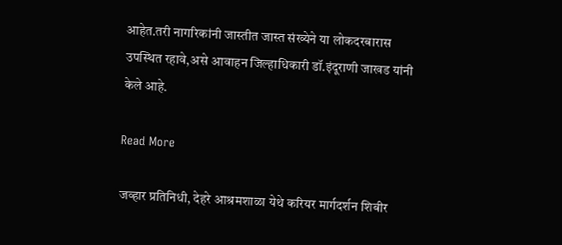आहेत.तरी नागरिकांनी जास्तीत जास्त संख्येने या लोकदरबारास उपस्थित रहावे,असे आवाहन जिल्हाधिकारी डॉ.इंदूराणी जाखड यांनी केले आहे.

Read More

जव्हार प्रतिनिधी, देहरे आश्रमशाळा येथे करियर मार्गदर्शन शिबीर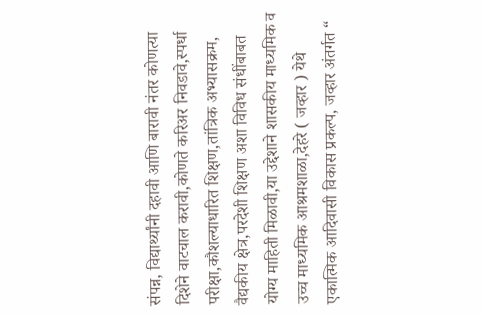संपन्न, विद्यार्थ्यांनी दहावी आणि बारावी नंतर कोणत्या दिशेने वाटचाल करावी,कोणते करिअर निवडावे,स्पर्धा परीक्षा,कौशल्याधारित शिक्षण,तांत्रिक अभ्यासक्रम, वैद्यकीय क्षेत्र,परदेशी शिक्षण अशा विविध संधींबाबत योग्य माहिती मिळावी,या उद्देशाने शासकीय माध्यमिक व उच्च माध्यमिक आश्रमशाळा,देहरे ( जव्हार ) येथे एकात्मिक आदिवासी विकास प्रकल्प, जव्हार अंतर्गत “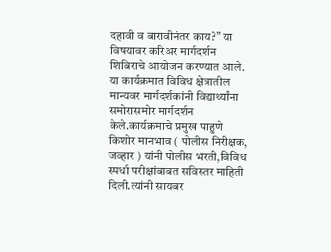दहावी व बारावीनंतर काय?” या विषयावर करिअर मार्गदर्शन शिबिराचे आयोजन करण्यात आले. या कार्यक्रमात विविध क्षेत्रातील मान्यवर मार्गदर्शकांनी विद्यार्थ्यांना समोरासमोर मार्गदर्शन केले.कार्यक्रमाचे प्रमुख पाहुणे किशोर मानभाव ( पोलीस निरीक्षक, जव्हार ) यांनी पोलीस भरती,विविध स्पर्धा परीक्षांबाबत सविस्तर माहिती दिली.त्यांनी सायबर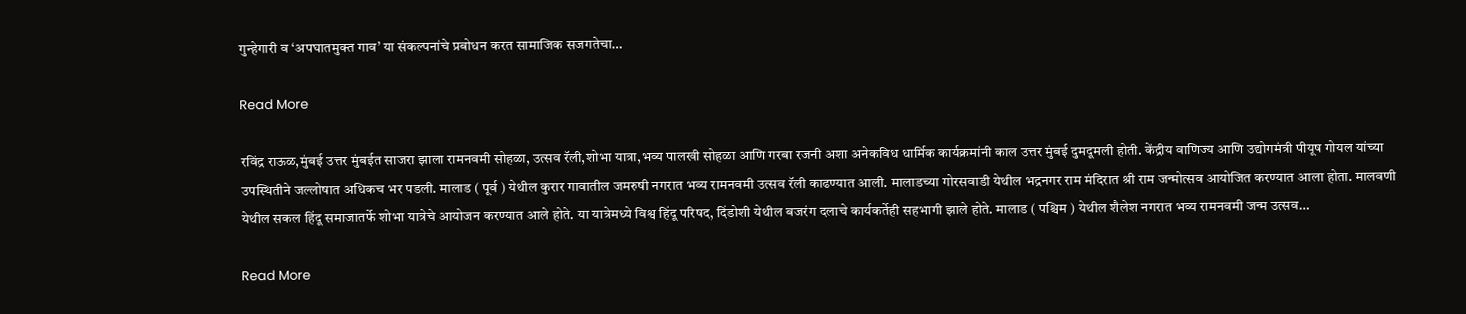गुन्हेगारी व ‘अपघातमुक्त गाव’ या संकल्पनांचे प्रबोधन करत सामाजिक सजगतेचा…

Read More

रविंद्र राऊळ,मुंबई उत्तर मुंबईत साजरा झाला रामनवमी सोहळा, उत्सव रॅली,शोभा यात्रा,भव्य पालखी सोहळा आणि गरबा रजनी अशा अनेकविध धार्मिक कार्यक्रमांनी काल उत्तर मुंबई दुमदूमली होती. केंद्रीय वाणिज्य आणि उद्योगमंत्री पीयूष गोयल यांच्या उपस्थितीने जल्लोषात अधिकच भर पडली. मालाड ( पूर्व ) येथील कुरार गावातील जमरुषी नगरात भव्य रामनवमी उत्सव रॅली काढण्यात आली. मालाडच्या गोरसवाडी येथील भद्रनगर राम मंदिरात श्री राम जन्मोत्सव आयोजित करण्यात आला होता. मालवणी येथील सकल हिंदू समाजातर्फे शोभा यात्रेचे आयोजन करण्यात आले होते. या यात्रेमध्ये विश्व हिंदू परिषद, दिंडोशी येथील बजरंग दलाचे कार्यकर्तेही सहभागी झाले होते. मालाड ( पश्चिम ) येथील शैलेश नगरात भव्य रामनवमी जन्म उत्सव…

Read More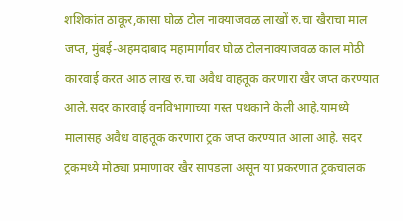शशिकांत ठाकूर,कासा घोळ टोल नाक्याजवळ लाखों रु.चा खैराचा माल जप्त, मुंबई-अहमदाबाद महामार्गावर घोळ टोलनाक्याजवळ काल मोठी कारवाई करत आठ लाख रु.चा अवैध वाहतूक करणारा खैर जप्त करण्यात आले.सदर कारवाई वनविभागाच्या गस्त पथकाने केली आहे.यामध्ये मालासह अवैध वाहतूक करणारा ट्रक जप्त करण्यात आला आहे. सदर ट्रकमध्ये मोठ्या प्रमाणावर खैर सापडला असून या प्रकरणात ट्रकचालक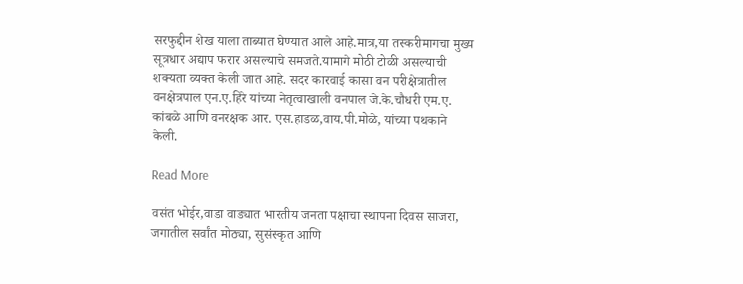सरफुद्दीन शेख याला ताब्यात घेण्यात आले आहे.मात्र,या तस्करीमागचा मुख्य सूत्रधार अद्याप फरार असल्याचे समजते.यामागे मोठी टोळी असल्याची शक्यता व्यक्त केली जात आहे. सदर कारवाई कासा वन परीक्षेत्रातील वनक्षेत्रपाल एन.ए.हिरे यांच्या नेतृत्वाखाली वनपाल जे.के.चौधरी एम.ए. कांबळे आणि वनरक्षक आर. एस.हाडळ,वाय.पी.मोळे, यांच्या पथकाने केली.

Read More

वसंत भोईर,वाडा वाड्यात भारतीय जनता पक्षाचा स्थापना दिवस साजरा, जगातील सर्वांत मोठ्या, सुसंस्कृत आणि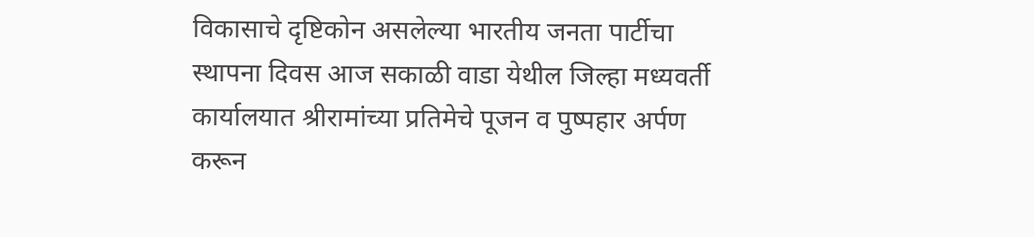विकासाचे दृष्टिकोन असलेल्या भारतीय जनता पार्टीचा स्थापना दिवस आज सकाळी वाडा येथील जिल्हा मध्यवर्ती कार्यालयात श्रीरामांच्या प्रतिमेचे पूजन व पुष्पहार अर्पण करून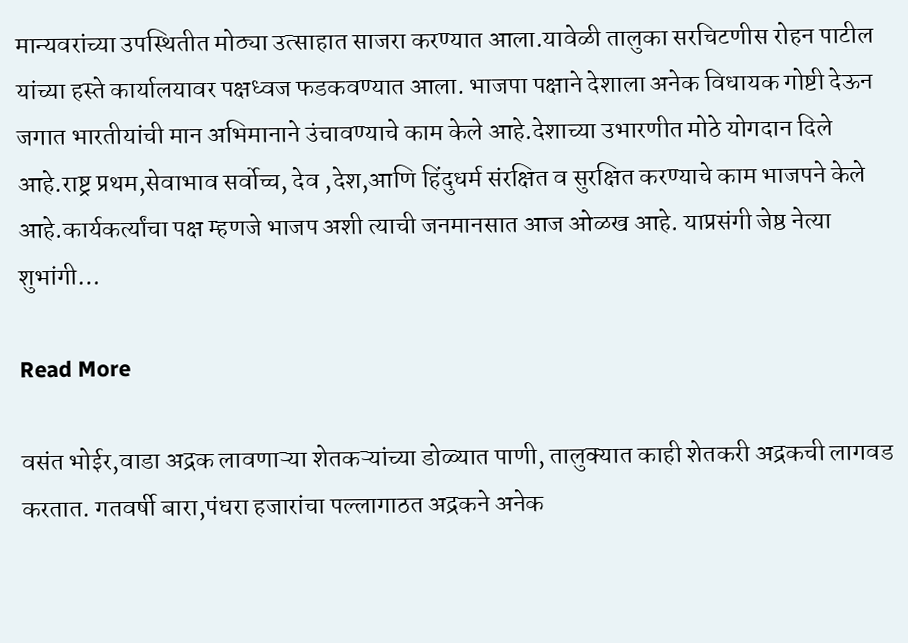मान्यवरांच्या उपस्थितीत मोठ्या उत्साहात साजरा करण्यात आला.यावेळी तालुका सरचिटणीस रोहन पाटील यांच्या हस्ते कार्यालयावर पक्षध्वज फडकवण्यात आला. भाजपा पक्षाने देशाला अनेक विधायक गोष्टी देऊन जगात भारतीयांची मान अभिमानाने उंचावण्याचे काम केले आहे.देशाच्या उभारणीत मोठे योगदान दिले आहे.राष्ट्र प्रथम,सेवाभाव सर्वोच्च, देव ,देश,आणि हिंदुधर्म संरक्षित व सुरक्षित करण्याचे काम भाजपने केले आहे.कार्यकर्त्यांचा पक्ष म्हणजे भाजप अशी त्याची जनमानसात आज ओळख आहे. याप्रसंगी जेष्ठ नेत्या शुभांगी…

Read More

वसंत भोईर,वाडा अद्रक लावणाऱ्या शेतकऱ्यांच्या डोळ्यात पाणी, तालुक्यात काही शेतकरी अद्रकची लागवड करतात. गतवर्षी बारा,पंधरा हजारांचा पल्लागाठत अद्रकने अनेक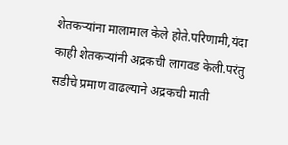शेतकऱ्यांना मालामाल केले होते.परिणामी,यंदा काही शेतकऱ्यांनी अद्रकची लागवड केली.परंतु सडीचे प्रमाण वाढल्याने अद्रकची माती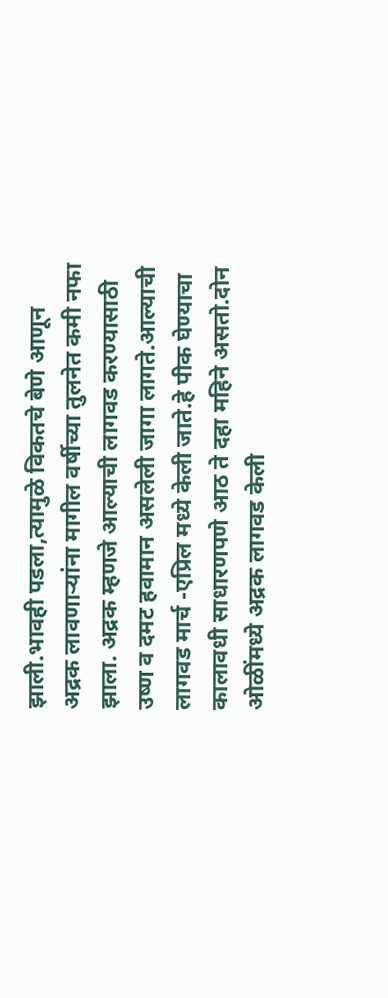झाली.भावही पडला,त्यामुळे विकतचे बेणे आणून अद्रक लावणाऱ्यांना मागील वर्षीच्या तुलनेत कमी नफा झाला. अद्रक म्हणजे आल्याची लागवड करण्यासाठी उष्ण व दमट हवामान असलेली जागा लागते.आल्याची लागवड मार्च -एप्रिल मध्ये केली जाते.हे पीक घेण्याचा कालावधी साधारणपणे आठ ते दहा महिने असतो.दोन ओळींमध्ये अद्रक लागवड केली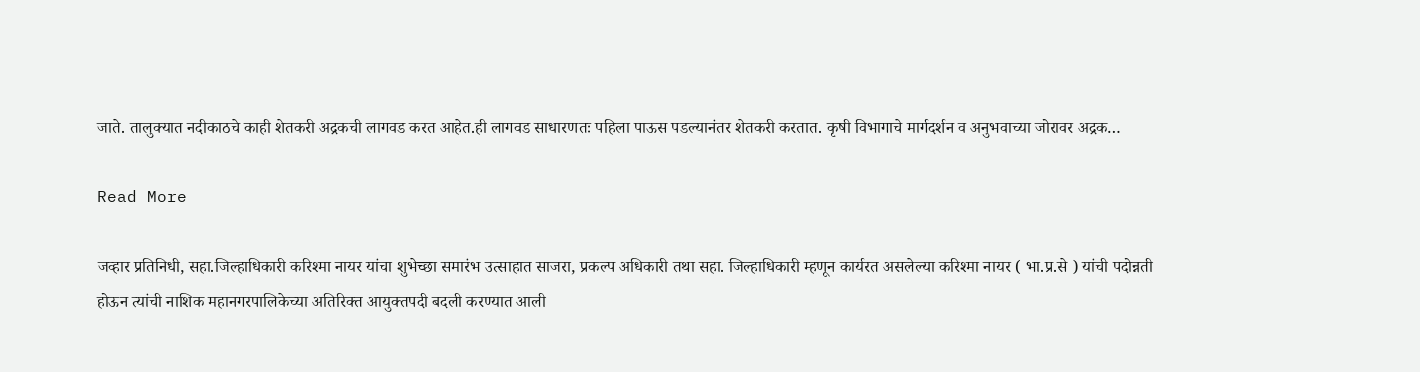जाते. तालुक्यात नदीकाठचे काही शेतकरी अद्रकची लागवड करत आहेत.ही लागवड साधारणतः पहिला पाऊस पडल्यानंतर शेतकरी करतात. कृषी विभागाचे मार्गदर्शन व अनुभवाच्या जोरावर अद्रक…

Read More

जव्हार प्रतिनिधी, सहा.जिल्हाधिकारी करिश्मा नायर यांचा शुभेच्छा समारंभ उत्साहात साजरा, प्रकल्प अधिकारी तथा सहा. जिल्हाधिकारी म्हणून कार्यरत असलेल्या करिश्मा नायर ( भा.प्र.से ) यांची पदोन्नती होऊन त्यांची नाशिक महानगरपालिकेच्या अतिरिक्त आयुक्तपदी बदली करण्यात आली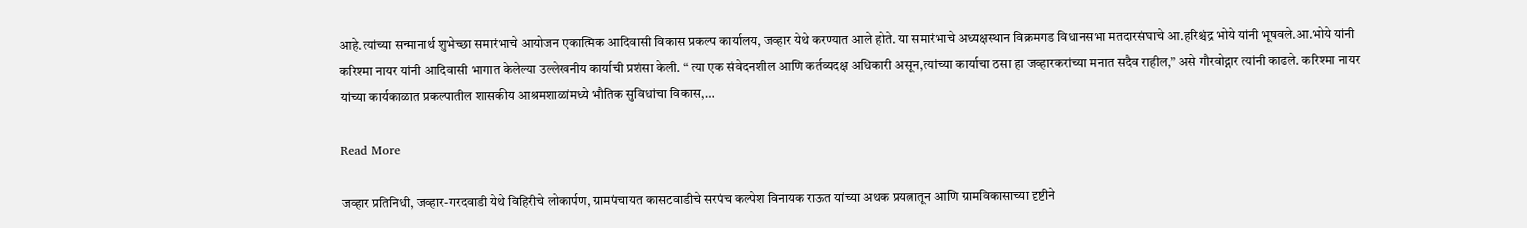आहे.त्यांच्या सन्मानार्थ शुभेच्छा समारंभाचे आयोजन एकात्मिक आदिवासी विकास प्रकल्प कार्यालय, जव्हार येथे करण्यात आले होते. या समारंभाचे अध्यक्षस्थान विक्रमगड विधानसभा मतदारसंघाचे आ.हरिश्चंद्र भोये यांनी भूषवले.आ.भोये यांनी करिश्मा नायर यांनी आदिवासी भागात केलेल्या उल्लेखनीय कार्याची प्रशंसा केली. “ त्या एक संवेदनशील आणि कर्तव्यदक्ष अधिकारी असून,त्यांच्या कार्याचा ठसा हा जव्हारकरांच्या मनात सदैव राहील,” असे गौरवोद्गार त्यांनी काढले. करिश्मा नायर यांच्या कार्यकाळात प्रकल्पातील शासकीय आश्रमशाळांमध्ये भौतिक सुविधांचा विकास,…

Read More

जव्हार प्रतिनिधी, जव्हार-गरदवाडी येथे विहिरीचे लोकार्पण, ग्रामपंचायत कासटवाडीचे सरपंच कल्पेश विनायक राऊत यांच्या अथक प्रयत्नातून आणि ग्रामविकासाच्या दृष्टीने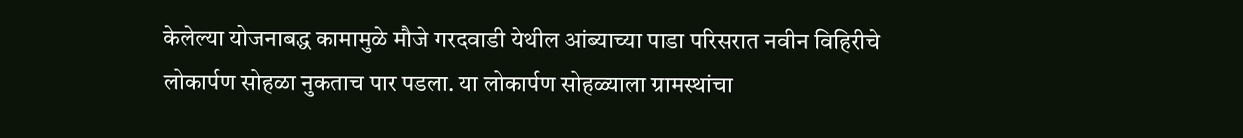केलेल्या योजनाबद्ध कामामुळे मौजे गरदवाडी येथील आंब्याच्या पाडा परिसरात नवीन विहिरीचे लोकार्पण सोहळा नुकताच पार पडला. या लोकार्पण सोहळ्याला ग्रामस्थांचा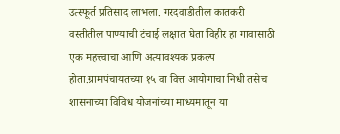उत्स्फूर्त प्रतिसाद लाभला. गरदवाडीतील कातकरी वस्तीतील पाण्याची टंचाई लक्षात घेता विहीर हा गावासाठी एक महत्त्वाचा आणि अत्यावश्यक प्रकल्प होता.ग्रामपंचायतच्या १५ वा वित्त आयोगाचा निधी तसेच शासनाच्या विविध योजनांच्या माध्यमातून या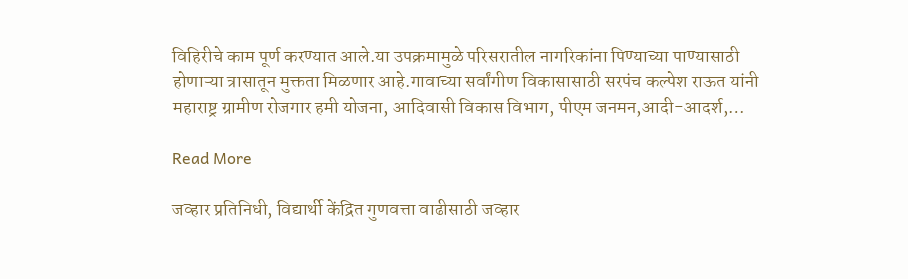विहिरीचे काम पूर्ण करण्यात आले.या उपक्रमामुळे परिसरातील नागरिकांना पिण्याच्या पाण्यासाठी होणाऱ्या त्रासातून मुक्तता मिळणार आहे.गावाच्या सर्वांगीण विकासासाठी सरपंच कल्पेश राऊत यांनी महाराष्ट्र ग्रामीण रोजगार हमी योजना, आदिवासी विकास विभाग, पीएम जनमन,आदी-आदर्श,…

Read More

जव्हार प्रतिनिधी, विद्यार्थी केंद्रित गुणवत्ता वाढीसाठी जव्हार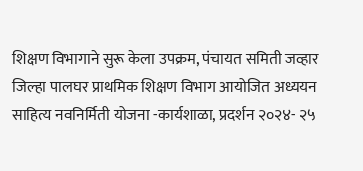शिक्षण विभागाने सुरू केला उपक्रम, पंचायत समिती जव्हार जिल्हा पालघर प्राथमिक शिक्षण विभाग आयोजित अध्ययन साहित्य नवनिर्मिती योजना -कार्यशाळा, प्रदर्शन २०२४- २५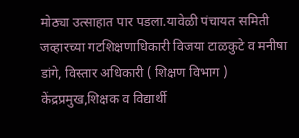मोठ्या उत्साहात पार पडला.यावेळी पंचायत समिती जव्हारच्या गटशिक्षणाधिकारी विजया टाळकुटे व मनीषा डांगे, विस्तार अधिकारी ( शिक्षण विभाग ) केंद्रप्रमुख,शिक्षक व विद्यार्थी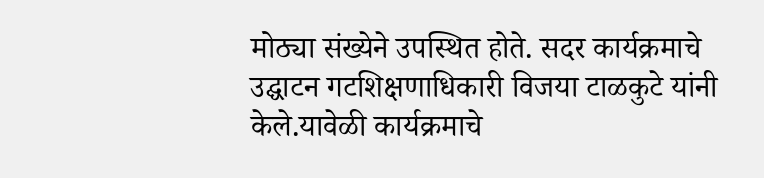मोठ्या संख्येने उपस्थित होते. सदर कार्यक्रमाचे उद्घाटन गटशिक्षणाधिकारी विजया टाळकुटे यांनी केले.यावेळी कार्यक्रमाचे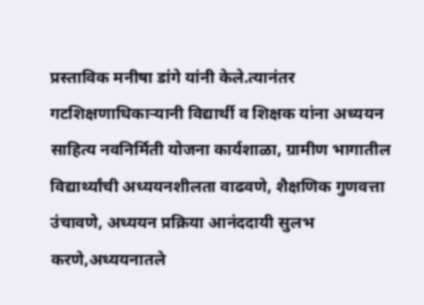प्रस्ताविक मनीषा डांगे यांनी केले.त्यानंतर गटशिक्षणाधिकाऱ्यानी विद्यार्थी व शिक्षक यांना अध्ययन साहित्य नवनिर्मिती योजना कार्यशाळा, ग्रामीण भागातील विद्यार्थ्यांची अध्ययनशीलता वाढवणे, शैक्षणिक गुणवत्ता उंचावणे, अध्ययन प्रक्रिया आनंददायी सुलभ करणे,अध्ययनातले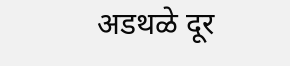अडथळे दूर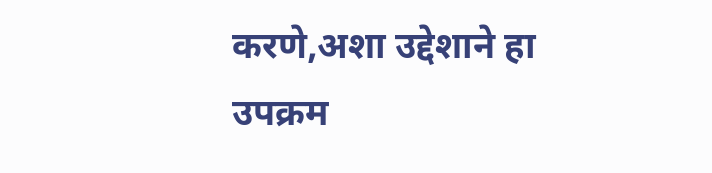करणे,अशा उद्देशाने हा उपक्रम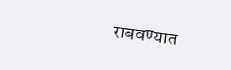राबवण्यात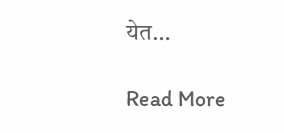येत…

Read More